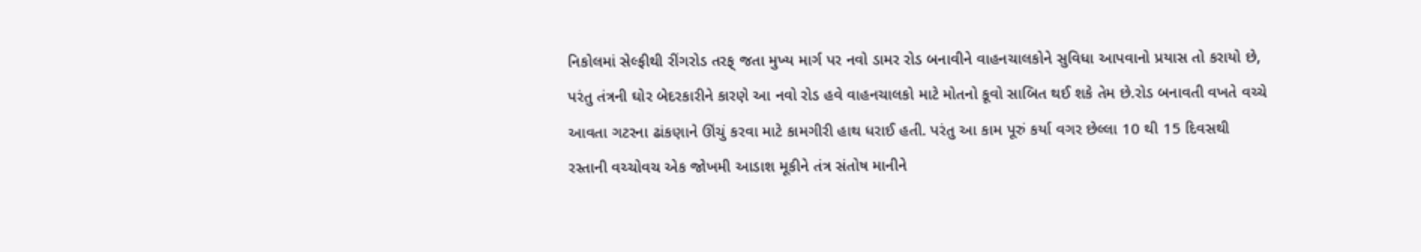નિકોલમાં સેલ્ફીથી રીંગરોડ તરફ્ જતા મુખ્ય માર્ગ પર નવો ડામર રોડ બનાવીને વાહનચાલકોને સુવિધા આપવાનો પ્રયાસ તો કરાયો છે, પરંતુ તંત્રની ઘોર બેદરકારીને કારણે આ નવો રોડ હવે વાહનચાલકો માટે મોતનો કૂવો સાબિત થઈ શકે તેમ છે.રોડ બનાવતી વખતે વચ્ચે આવતા ગટરના ઢાંકણાને ઊંચું કરવા માટે કામગીરી હાથ ધરાઈ હતી. પરંતુ આ કામ પૂરું કર્યા વગર છેલ્લા 10 થી 15 દિવસથી રસ્તાની વચ્ચોવચ એક જોખમી આડાશ મૂકીને તંત્ર સંતોષ માનીને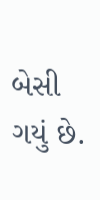બેસી ગયું છે.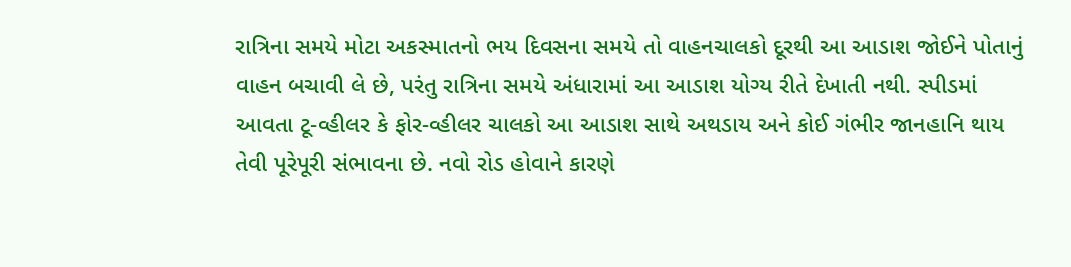રાત્રિના સમયે મોટા અકસ્માતનો ભય દિવસના સમયે તો વાહનચાલકો દૂરથી આ આડાશ જોઈને પોતાનું વાહન બચાવી લે છે, પરંતુ રાત્રિના સમયે અંધારામાં આ આડાશ યોગ્ય રીતે દેખાતી નથી. સ્પીડમાં આવતા ટૂ-વ્હીલર કે ફોર-વ્હીલર ચાલકો આ આડાશ સાથે અથડાય અને કોઈ ગંભીર જાનહાનિ થાય તેવી પૂરેપૂરી સંભાવના છે. નવો રોડ હોવાને કારણે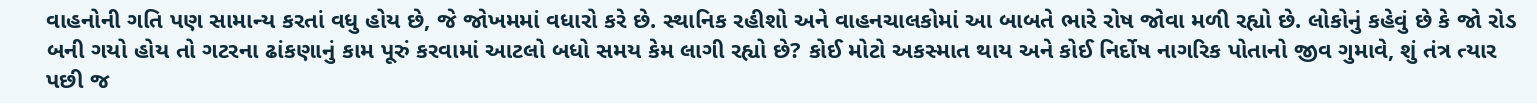વાહનોની ગતિ પણ સામાન્ય કરતાં વધુ હોય છે, જે જોખમમાં વધારો કરે છે. સ્થાનિક રહીશો અને વાહનચાલકોમાં આ બાબતે ભારે રોષ જોવા મળી રહ્યો છે. લોકોનું કહેવું છે કે જો રોડ બની ગયો હોય તો ગટરના ઢાંકણાનું કામ પૂરું કરવામાં આટલો બધો સમય કેમ લાગી રહ્યો છે? કોઈ મોટો અકસ્માત થાય અને કોઈ નિર્દોષ નાગરિક પોતાનો જીવ ગુમાવે, શું તંત્ર ત્યાર પછી જ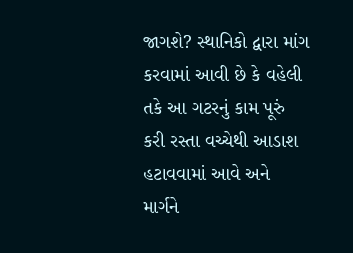જાગશે? સ્થાનિકો દ્વારા માંગ કરવામાં આવી છે કે વહેલી તકે આ ગટરનું કામ પૂરું કરી રસ્તા વચ્ચેથી આડાશ હટાવવામાં આવે અને માર્ગને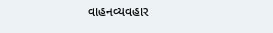વાહનવ્યવહાર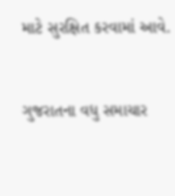માટે સુરક્ષિત કરવામાં આવે.


ગુજરાતના વધુ સમાચાર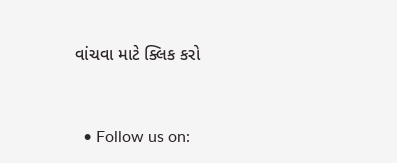વાંચવા માટે ક્લિક કરો


  • Follow us on: